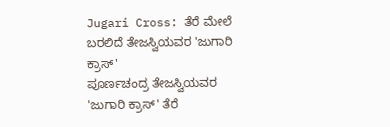Jugari Cross: ತೆರೆ ಮೇಲೆ ಬರಲಿದೆ ತೇಜಸ್ವಿಯವರ 'ಜುಗಾರಿ ಕ್ರಾಸ್'
ಪೂರ್ಣಚಂದ್ರ ತೇಜಸ್ವಿಯವರ 'ಜುಗಾರಿ ಕ್ರಾಸ್' ತೆರೆ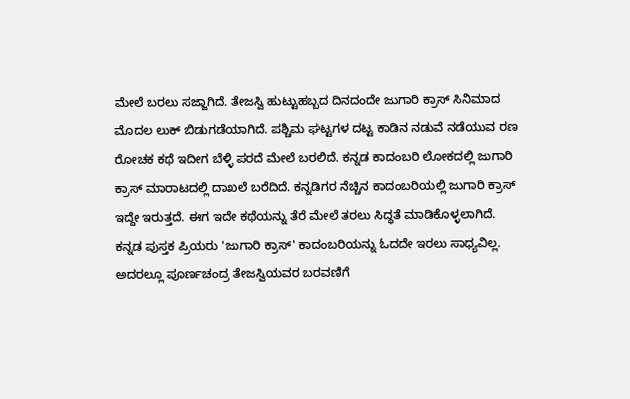ಮೇಲೆ ಬರಲು ಸಜ್ಜಾಗಿದೆ. ತೇಜಸ್ವಿ ಹುಟ್ಟುಹಬ್ಬದ ದಿನದಂದೇ ಜುಗಾರಿ ಕ್ರಾಸ್ ಸಿನಿಮಾದ ಮೊದಲ ಲುಕ್ ಬಿಡುಗಡೆಯಾಗಿದೆ. ಪಶ್ಚಿಮ ಘಟ್ಟಗಳ ದಟ್ಟ ಕಾಡಿನ ನಡುವೆ ನಡೆಯುವ ರಣ ರೋಚಕ ಕಥೆ ಇದೀಗ ಬೆಳ್ಳಿ ಪರದೆ ಮೇಲೆ ಬರಲಿದೆ. ಕನ್ನಡ ಕಾದಂಬರಿ ಲೋಕದಲ್ಲಿ ಜುಗಾರಿ ಕ್ರಾಸ್ ಮಾರಾಟದಲ್ಲಿ ದಾಖಲೆ ಬರೆದಿದೆ. ಕನ್ನಡಿಗರ ನೆಚ್ಚಿನ ಕಾದಂಬರಿಯಲ್ಲಿ ಜುಗಾರಿ ಕ್ರಾಸ್ ಇದ್ದೇ ಇರುತ್ತದೆ. ಈಗ ಇದೇ ಕಥೆಯನ್ನು ತೆರೆ ಮೇಲೆ ತರಲು ಸಿದ್ಧತೆ ಮಾಡಿಕೊಳ್ಳಲಾಗಿದೆ.
ಕನ್ನಡ ಪುಸ್ತಕ ಪ್ರಿಯರು 'ಜುಗಾರಿ ಕ್ರಾಸ್' ಕಾದಂಬರಿಯನ್ನು ಓದದೇ ಇರಲು ಸಾಧ್ಯವಿಲ್ಲ. ಅದರಲ್ಲೂ ಪೂರ್ಣಚಂದ್ರ ತೇಜಸ್ವಿಯವರ ಬರವಣಿಗೆ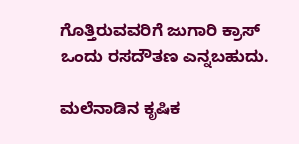ಗೊತ್ತಿರುವವರಿಗೆ ಜುಗಾರಿ ಕ್ರಾಸ್ ಒಂದು ರಸದೌತಣ ಎನ್ನಬಹುದು.

ಮಲೆನಾಡಿನ ಕೃಷಿಕ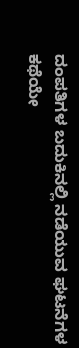ದಂಪತಿಗಳ ಬದುಕಿನಲ್ಲಿ ನಡೆಯುವ ಘಟನೆಗಳ ಕಥೆಯೇ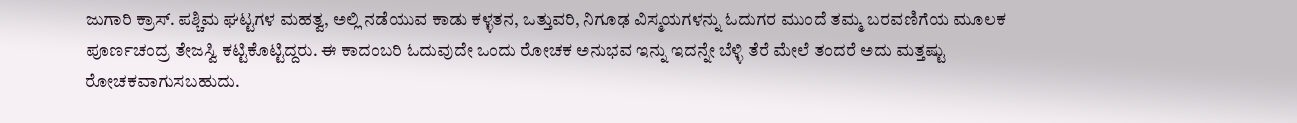ಜುಗಾರಿ ಕ್ರಾಸ್. ಪಶ್ಚಿಮ ಘಟ್ಟಗಳ ಮಹತ್ವ, ಅಲ್ಲಿ ನಡೆಯುವ ಕಾಡು ಕಳ್ಳತನ, ಒತ್ತುವರಿ, ನಿಗೂಢ ವಿಸ್ಮಯಗಳನ್ನು ಓದುಗರ ಮುಂದೆ ತಮ್ಮ ಬರವಣಿಗೆಯ ಮೂಲಕ ಪೂರ್ಣಚಂದ್ರ ತೇಜಸ್ವಿ ಕಟ್ಟಿಕೊಟ್ಟಿದ್ದರು. ಈ ಕಾದಂಬರಿ ಓದುವುದೇ ಒಂದು ರೋಚಕ ಅನುಭವ ಇನ್ನು ಇದನ್ನೇ ಬೆಳ್ಳಿ ತೆರೆ ಮೇಲೆ ತಂದರೆ ಅದು ಮತ್ತಷ್ಟು ರೋಚಕವಾಗುಸಬಹುದು.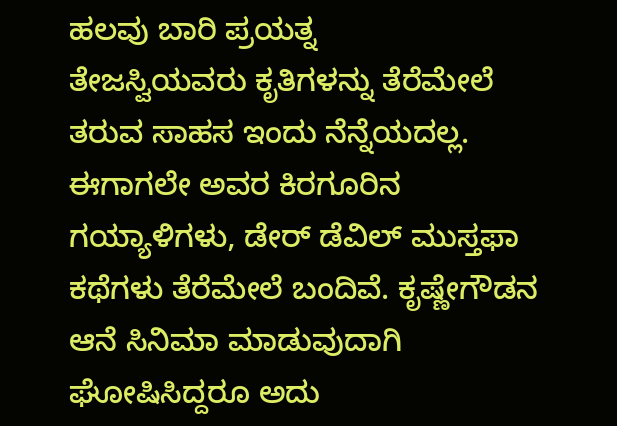ಹಲವು ಬಾರಿ ಪ್ರಯತ್ನ
ತೇಜಸ್ವಿಯವರು ಕೃತಿಗಳನ್ನು ತೆರೆಮೇಲೆ ತರುವ ಸಾಹಸ ಇಂದು ನೆನ್ನೆಯದಲ್ಲ. ಈಗಾಗಲೇ ಅವರ ಕಿರಗೂರಿನ ಗಯ್ಯಾಳಿಗಳು, ಡೇರ್ ಡೆವಿಲ್ ಮುಸ್ತಫಾ ಕಥೆಗಳು ತೆರೆಮೇಲೆ ಬಂದಿವೆ. ಕೃಷ್ಣೇಗೌಡನ ಆನೆ ಸಿನಿಮಾ ಮಾಡುವುದಾಗಿ ಘೋಷಿಸಿದ್ದರೂ ಅದು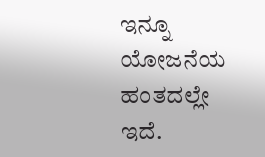ಇನ್ನೂ ಯೋಜನೆಯ ಹಂತದಲ್ಲೇ ಇದೆ.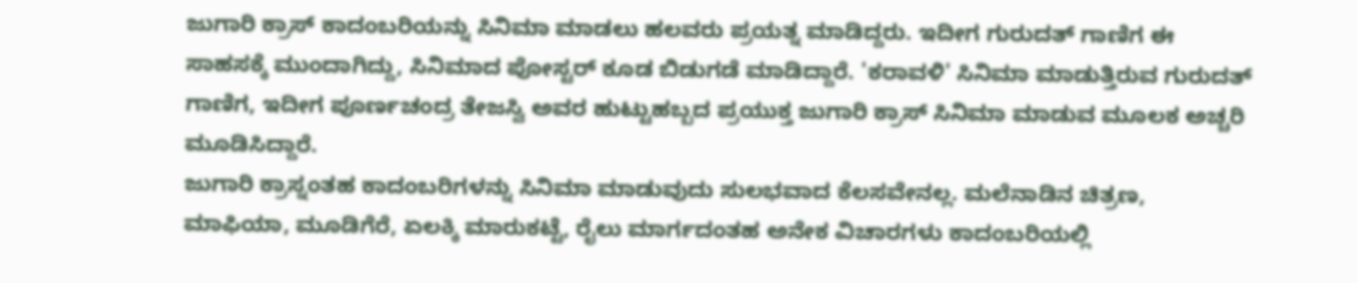ಜುಗಾರಿ ಕ್ರಾಸ್ ಕಾದಂಬರಿಯನ್ನು ಸಿನಿಮಾ ಮಾಡಲು ಹಲವರು ಪ್ರಯತ್ನ ಮಾಡಿದ್ದರು. ಇದೀಗ ಗುರುದತ್ ಗಾಣಿಗ ಈ ಸಾಹಸಕ್ಕೆ ಮುಂದಾಗಿದ್ದು, ಸಿನಿಮಾದ ಪೋಸ್ಟರ್ ಕೂಡ ಬಿಡುಗಡೆ ಮಾಡಿದ್ದಾರೆ. 'ಕರಾವಳಿ' ಸಿನಿಮಾ ಮಾಡುತ್ತಿರುವ ಗುರುದತ್ ಗಾಣಿಗ, ಇದೀಗ ಪೂರ್ಣಚಂದ್ರ ತೇಜಸ್ವಿ ಅವರ ಹುಟ್ಟುಹಬ್ಬದ ಪ್ರಯುಕ್ತ ಜುಗಾರಿ ಕ್ರಾಸ್ ಸಿನಿಮಾ ಮಾಡುವ ಮೂಲಕ ಅಚ್ಚರಿ ಮೂಡಿಸಿದ್ದಾರೆ.
ಜುಗಾರಿ ಕ್ರಾಸ್ನಂತಹ ಕಾದಂಬರಿಗಳನ್ನು ಸಿನಿಮಾ ಮಾಡುವುದು ಸುಲಭವಾದ ಕೆಲಸವೇನಲ್ಲ. ಮಲೆನಾಡಿನ ಚಿತ್ರಣ, ಮಾಫಿಯಾ, ಮೂಡಿಗೆರೆ, ಏಲಕ್ಕಿ ಮಾರುಕಟ್ಟೆ, ರೈಲು ಮಾರ್ಗದಂತಹ ಅನೇಕ ವಿಚಾರಗಳು ಕಾದಂಬರಿಯಲ್ಲಿ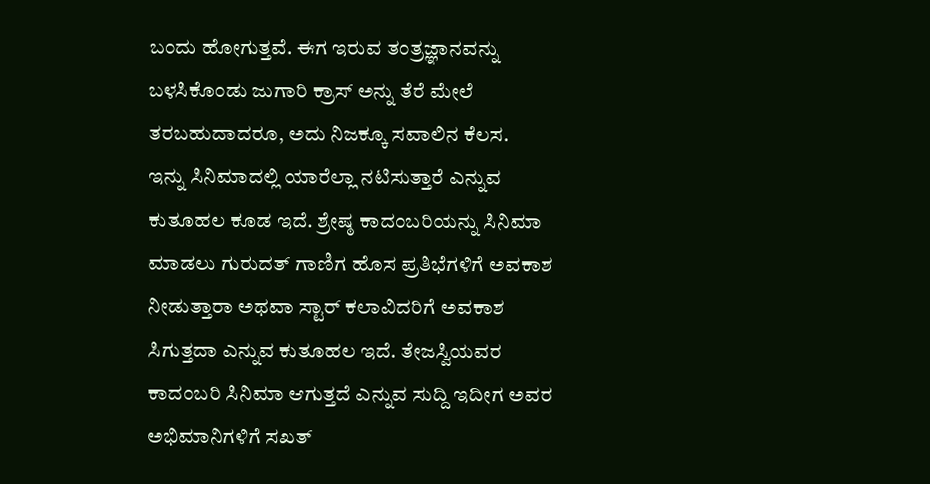ಬಂದು ಹೋಗುತ್ತವೆ. ಈಗ ಇರುವ ತಂತ್ರಜ್ಞಾನವನ್ನು ಬಳಸಿಕೊಂಡು ಜುಗಾರಿ ಕ್ರಾಸ್ ಅನ್ನು ತೆರೆ ಮೇಲೆ ತರಬಹುದಾದರೂ, ಅದು ನಿಜಕ್ಕೂ ಸವಾಲಿನ ಕೆಲಸ.
ಇನ್ನು ಸಿನಿಮಾದಲ್ಲಿ ಯಾರೆಲ್ಲಾ ನಟಿಸುತ್ತಾರೆ ಎನ್ನುವ ಕುತೂಹಲ ಕೂಡ ಇದೆ. ಶ್ರೇಷ್ಠ ಕಾದಂಬರಿಯನ್ನು ಸಿನಿಮಾ ಮಾಡಲು ಗುರುದತ್ ಗಾಣಿಗ ಹೊಸ ಪ್ರತಿಭೆಗಳಿಗೆ ಅವಕಾಶ ನೀಡುತ್ತಾರಾ ಅಥವಾ ಸ್ಟಾರ್ ಕಲಾವಿದರಿಗೆ ಅವಕಾಶ ಸಿಗುತ್ತದಾ ಎನ್ನುವ ಕುತೂಹಲ ಇದೆ. ತೇಜಸ್ವಿಯವರ ಕಾದಂಬರಿ ಸಿನಿಮಾ ಆಗುತ್ತದೆ ಎನ್ನುವ ಸುದ್ದಿ ಇದೀಗ ಅವರ ಅಭಿಮಾನಿಗಳಿಗೆ ಸಖತ್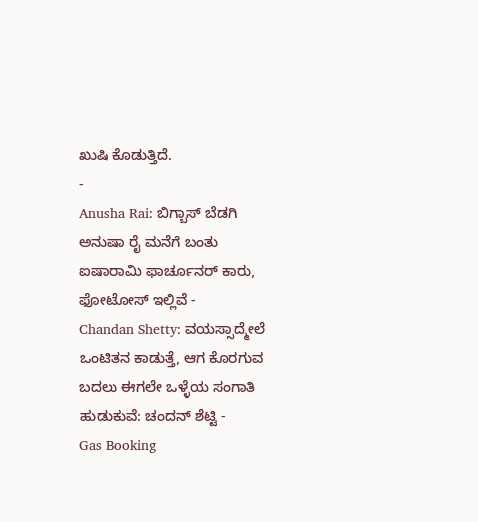ಖುಷಿ ಕೊಡುತ್ತಿದೆ.
-
Anusha Rai: ಬಿಗ್ಬಾಸ್ ಬೆಡಗಿ ಅನುಷಾ ರೈ ಮನೆಗೆ ಬಂತು ಐಷಾರಾಮಿ ಫಾರ್ಚೂನರ್ ಕಾರು, ಫೋಟೋಸ್ ಇಲ್ಲಿವೆ -
Chandan Shetty: ವಯಸ್ಸಾದ್ಮೇಲೆ ಒಂಟಿತನ ಕಾಡುತ್ತೆ, ಆಗ ಕೊರಗುವ ಬದಲು ಈಗಲೇ ಒಳ್ಳೆಯ ಸಂಗಾತಿ ಹುಡುಕುವೆ: ಚಂದನ್ ಶೆಟ್ಟಿ -
Gas Booking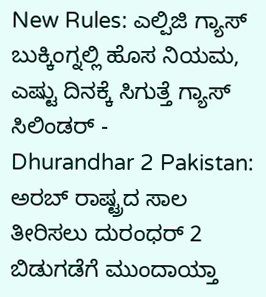New Rules: ಎಲ್ಪಿಜಿ ಗ್ಯಾಸ್ ಬುಕ್ಕಿಂಗ್ನಲ್ಲಿ ಹೊಸ ನಿಯಮ, ಎಷ್ಟು ದಿನಕ್ಕೆ ಸಿಗುತ್ತೆ ಗ್ಯಾಸ್ ಸಿಲಿಂಡರ್ -
Dhurandhar 2 Pakistan: ಅರಬ್ ರಾಷ್ಟ್ರದ ಸಾಲ ತೀರಿಸಲು ದುರಂಧರ್ 2 ಬಿಡುಗಡೆಗೆ ಮುಂದಾಯ್ತಾ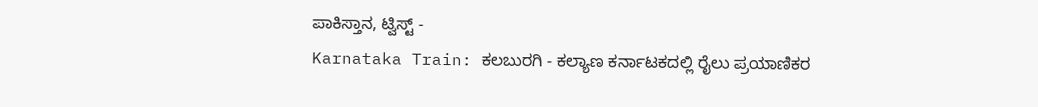ಪಾಕಿಸ್ತಾನ, ಟ್ವಿಸ್ಟ್ -
Karnataka Train: ಕಲಬುರಗಿ - ಕಲ್ಯಾಣ ಕರ್ನಾಟಕದಲ್ಲಿ ರೈಲು ಪ್ರಯಾಣಿಕರ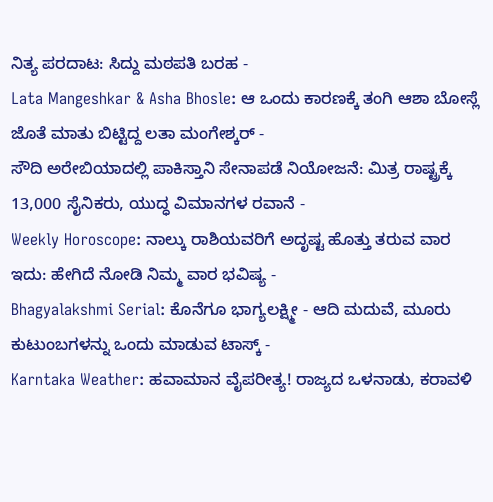ನಿತ್ಯ ಪರದಾಟ: ಸಿದ್ದು ಮಠಪತಿ ಬರಹ -
Lata Mangeshkar & Asha Bhosle: ಆ ಒಂದು ಕಾರಣಕ್ಕೆ ತಂಗಿ ಆಶಾ ಬೋಸ್ಲೆ ಜೊತೆ ಮಾತು ಬಿಟ್ಟಿದ್ದ ಲತಾ ಮಂಗೇಶ್ಕರ್ -
ಸೌದಿ ಅರೇಬಿಯಾದಲ್ಲಿ ಪಾಕಿಸ್ತಾನಿ ಸೇನಾಪಡೆ ನಿಯೋಜನೆ: ಮಿತ್ರ ರಾಷ್ಟ್ರಕ್ಕೆ 13,000 ಸೈನಿಕರು, ಯುದ್ಧ ವಿಮಾನಗಳ ರವಾನೆ -
Weekly Horoscope: ನಾಲ್ಕು ರಾಶಿಯವರಿಗೆ ಅದೃಷ್ಟ ಹೊತ್ತು ತರುವ ವಾರ ಇದು: ಹೇಗಿದೆ ನೋಡಿ ನಿಮ್ಮ ವಾರ ಭವಿಷ್ಯ -
Bhagyalakshmi Serial: ಕೊನೆಗೂ ಭಾಗ್ಯಲಕ್ಷ್ಮೀ - ಆದಿ ಮದುವೆ, ಮೂರು ಕುಟುಂಬಗಳನ್ನು ಒಂದು ಮಾಡುವ ಟಾಸ್ಕ್ -
Karntaka Weather: ಹವಾಮಾನ ವೈಪರೀತ್ಯ! ರಾಜ್ಯದ ಒಳನಾಡು, ಕರಾವಳಿ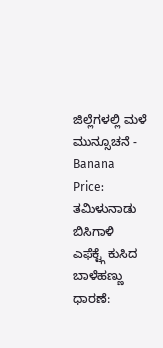ಜಿಲ್ಲೆಗಳಲ್ಲಿ ಮಳೆ ಮುನ್ಸೂಚನೆ -
Banana Price: ತಮಿಳುನಾಡು ಬಿಸಿಗಾಳಿ ಎಫೆಕ್ಟ್ಗೆ ಕುಸಿದ ಬಾಳೆಹಣ್ಣು ಧಾರಣೆ: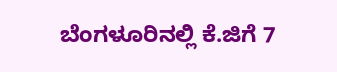ಬೆಂಗಳೂರಿನಲ್ಲಿ ಕೆ.ಜಿಗೆ 7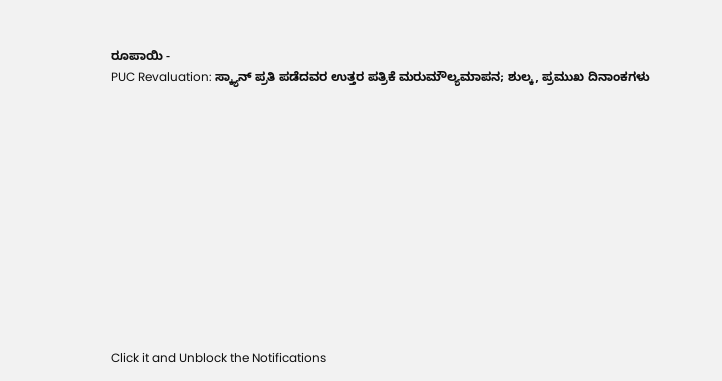ರೂಪಾಯಿ -
PUC Revaluation: ಸ್ಕ್ಯಾನ್ ಪ್ರತಿ ಪಡೆದವರ ಉತ್ತರ ಪತ್ರಿಕೆ ಮರುಮೌಲ್ಯಮಾಪನ; ಶುಲ್ಕ, ಪ್ರಮುಖ ದಿನಾಂಕಗಳು












Click it and Unblock the Notifications